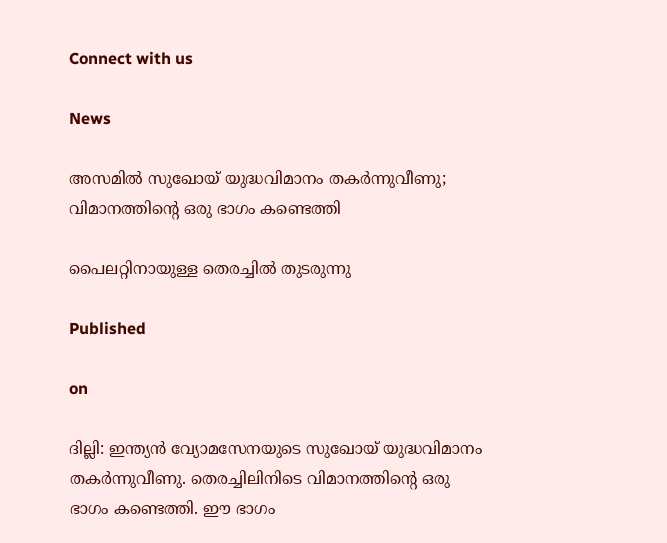Connect with us

News

അസമില്‍ സുഖോയ് യുദ്ധവിമാനം തകര്‍ന്നുവീണു; വിമാനത്തിന്റെ ഒരു ഭാഗം കണ്ടെത്തി

പൈലറ്റിനായുള്ള തെരച്ചില്‍ തുടരുന്നു

Published

on

ദില്ലി: ഇന്ത്യന്‍ വ്യോമസേനയുടെ സുഖോയ് യുദ്ധവിമാനം തകര്‍ന്നുവീണു. തെരച്ചിലിനിടെ വിമാനത്തിന്റെ ഒരു ഭാഗം കണ്ടെത്തി. ഈ ഭാഗം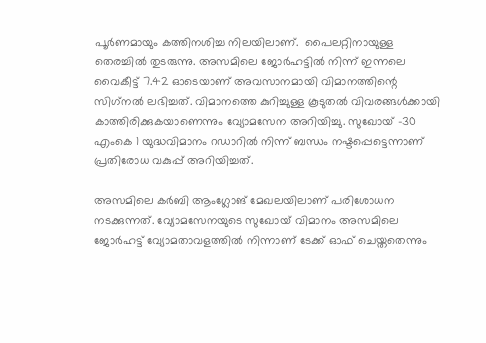പൂര്‍ണമായും കത്തിനശിച്ച നിലയിലാണ്.  പൈലറ്റിനായുള്ള തെരച്ചില്‍ തുടരുന്നു. അസമിലെ ജോര്‍ഹട്ടില്‍ നിന്ന് ഇന്നലെ വൈകീട്ട് 7.42 ഓടെയാണ് അവസാനമായി വിമാനത്തിന്റെ സിഗ്‌നല്‍ ലഭിച്ചത്. വിമാനത്തെ കുറിച്ചുള്ള കൂടുതല്‍ വിവരങ്ങള്‍ക്കായി കാത്തിരിക്കുകയാണെന്നും വ്യോമസേന അറിയിച്ചു. സുഖോയ് -30 എംകെ 1 യുദ്ധവിമാനം റഡാറില്‍ നിന്ന് ബന്ധം നഷ്ടപ്പെട്ടെന്നാണ് പ്രതിരോധ വകുപ്പ് അറിയിച്ചത്.

അസമിലെ കര്‍ബി ആംഗ്ലോങ് മേഖലയിലാണ് പരിശോധന നടക്കുന്നത്. വ്യോമസേനയുടെ സുഖോയ് വിമാനം അസമിലെ ജോര്‍ഹട്ട് വ്യോമതാവളത്തില്‍ നിന്നാണ് ടേക്ക് ഓഫ് ചെയ്തതെന്നും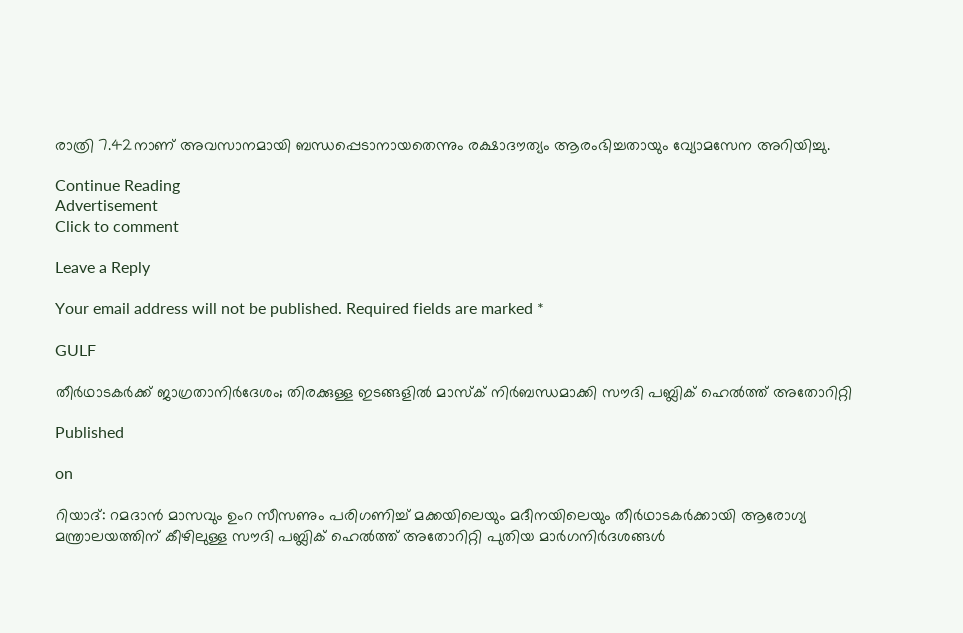രാത്രി 7.42നാണ് അവസാനമായി ബന്ധപ്പെടാനായതെന്നും രക്ഷാദൗത്യം ആരംഭിച്ചതായും വ്യോമസേന അറിയിച്ചു.

Continue Reading
Advertisement
Click to comment

Leave a Reply

Your email address will not be published. Required fields are marked *

GULF

തീർഥാടകർക്ക് ജാഗ്രതാനിർദേശം; തിരക്കുള്ള ഇടങ്ങളിൽ മാസ്ക് നിർബന്ധമാക്കി സൗദി പബ്ലിക് ഹെൽത്ത് അതോറിറ്റി

Published

on

റിയാദ്: റമദാൻ മാസവും ഉംറ സീസണും പരിഗണിച്ച് മക്കയിലെയും മദീനയിലെയും തീർഥാടകർക്കായി ആരോഗ്യ മന്ത്രാലയത്തിന് കീഴിലുള്ള സൗദി പബ്ലിക് ഹെൽത്ത് അതോറിറ്റി പുതിയ മാർഗനിർദശങ്ങൾ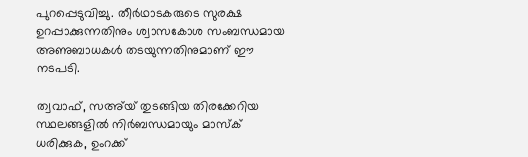പുറപ്പെടുവിച്ചു. തീർഥാടകരുടെ സുരക്ഷ ഉറപ്പാക്കുന്നതിനും ശ്വാസകോശ സംബന്ധമായ അണുബാധകൾ തടയുന്നതിനുമാണ് ഈ നടപടി.

ത്വവാഫ്, സഅ്‌യ് തുടങ്ങിയ തിരക്കേറിയ സ്ഥലങ്ങളിൽ നിർബന്ധമായും മാസ്‌ക് ധരിക്കുക, ഉംറക്ക്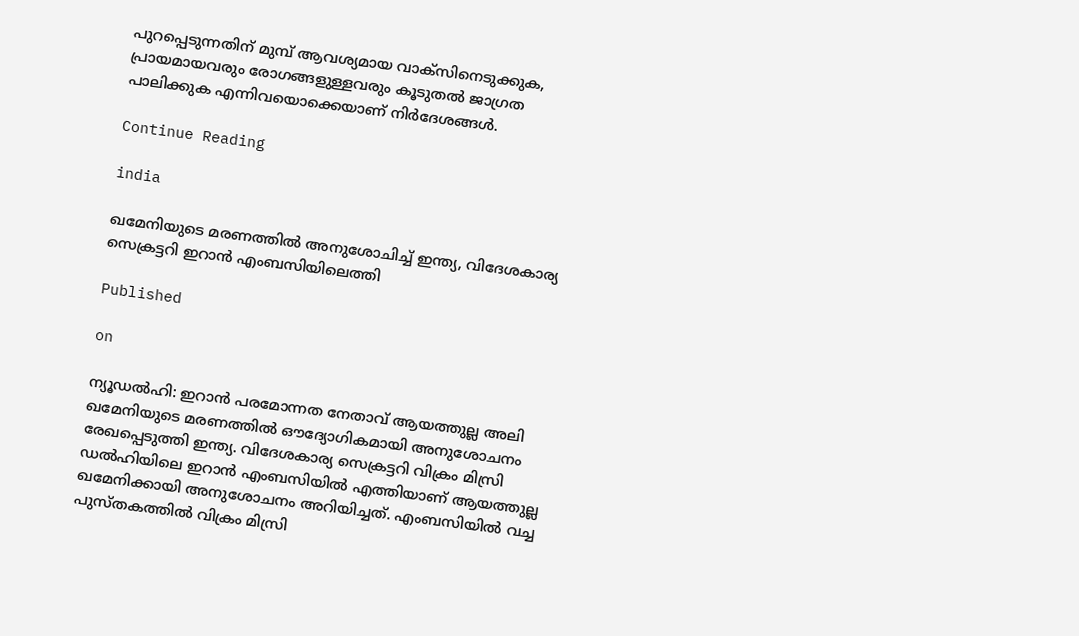പുറപ്പെടുന്നതിന് മുമ്പ് ആവശ്യമായ വാക്സിനെടുക്കുക, പ്രായമായവരും രോഗങ്ങളുള്ളവരും കൂടുതൽ ജാഗ്രത പാലിക്കുക എന്നിവയൊക്കെയാണ് നിർദേശങ്ങൾ.

Continue Reading

india

ഖമേനിയുടെ മരണത്തില്‍ അനുശോചിച്ച് ഇന്ത്യ, വിദേശകാര്യ സെക്രട്ടറി ഇറാന്‍ എംബസിയിലെത്തി

Published

on

ന്യൂഡല്‍ഹി: ഇറാന്‍ പരമോന്നത നേതാവ് ആയത്തുല്ല അലി ഖമേനിയുടെ മരണത്തില്‍ ഔദ്യോഗികമായി അനുശോചനം രേഖപ്പെടുത്തി ഇന്ത്യ. വിദേശകാര്യ സെക്രട്ടറി വിക്രം മിസ്രി ഡല്‍ഹിയിലെ ഇറാന്‍ എംബസിയില്‍ എത്തിയാണ് ആയത്തുല്ല ഖമേനിക്കായി അനുശോചനം അറിയിച്ചത്. എംബസിയില്‍ വച്ച പുസ്തകത്തില്‍ വിക്രം മിസ്രി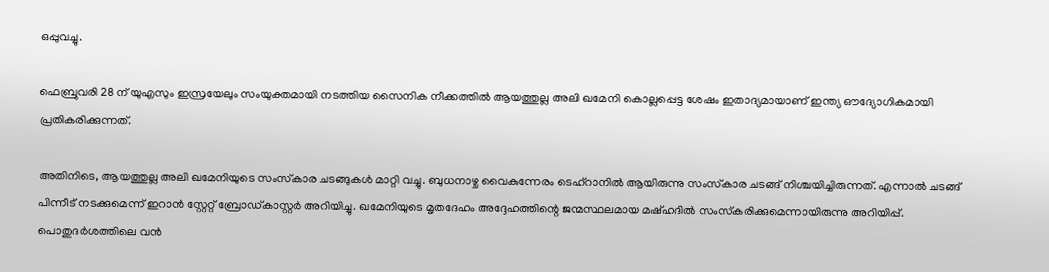ഒപ്പുവച്ചു.

ഫെബ്രുവരി 28 ന് യുഎസും ഇസ്രയേലും സംയുക്തമായി നടത്തിയ സൈനിക നീക്കത്തില്‍ ആയത്തുല്ല അലി ഖമേനി കൊല്ലപ്പെട്ട ശേഷം ഇതാദ്യമായാണ് ഇന്ത്യ ഔദ്യോഗികമായി പ്രതികരിക്കുന്നത്.

അതിനിടെ, ആയത്തുല്ല അലി ഖമേനിയുടെ സംസ്‌കാര ചടങ്ങുകള്‍ മാറ്റി വച്ചു. ബുധനാഴ്ച വൈകുന്നേരം ടെഹ്റാനില്‍ ആയിരുന്നു സംസ്‌കാര ചടങ്ങ് നിശ്ചയിച്ചിരുന്നത്. എന്നാല്‍ ചടങ്ങ് പിന്നീട് നടക്കുമെന്ന് ഇറാന്‍ സ്റ്റേറ്റ് ബ്രോഡ്കാസ്റ്റര്‍ അറിയിച്ചു. ഖമേനിയുടെ മൃതദേഹം അദ്ദേഹത്തിന്റെ ജന്മസ്ഥലമായ മഷ്ഹദില്‍ സംസ്‌കരിക്കുമെന്നായിരുന്നു അറിയിപ്പ്. പൊതുദര്‍ശത്തിലെ വന്‍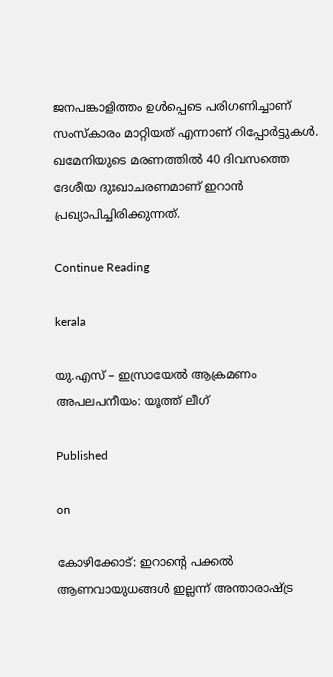ജനപങ്കാളിത്തം ഉള്‍പ്പെടെ പരിഗണിച്ചാണ് സംസ്‌കാരം മാറ്റിയത് എന്നാണ് റിപ്പോര്‍ട്ടുകള്‍. ഖമേനിയുടെ മരണത്തില്‍ 40 ദിവസത്തെ ദേശീയ ദുഃഖാചരണമാണ് ഇറാന്‍ പ്രഖ്യാപിച്ചിരിക്കുന്നത്.

Continue Reading

kerala

യു.എസ് – ഇസ്രായേൽ ആക്രമണം അപലപനീയം: യൂത്ത് ലീഗ്

Published

on

കോഴിക്കോട്: ഇറാന്റെ പക്കൽ ആണവായുധങ്ങൾ ഇല്ലന്ന് അന്താരാഷ്ട്ര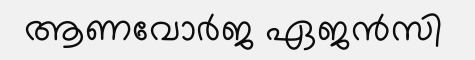ആണവോർജ ഏജൻസി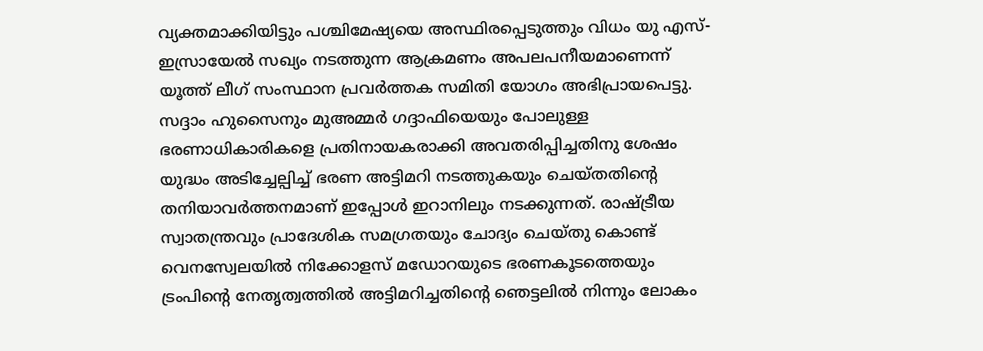വ്യക്തമാക്കിയിട്ടും പശ്ചിമേഷ്യയെ അസ്ഥിരപ്പെടുത്തും വിധം യു എസ്- ഇസ്രായേൽ സഖ്യം നടത്തുന്ന ആക്രമണം അപലപനീയമാണെന്ന് യൂത്ത് ലീഗ് സംസ്ഥാന പ്രവർത്തക സമിതി യോഗം അഭിപ്രായപെട്ടു. സദ്ദാം ഹുസൈനും മുഅമ്മർ ഗദ്ദാഫിയെയും പോലുള്ള ഭരണാധികാരികളെ പ്രതിനായകരാക്കി അവതരിപ്പിച്ചതിനു ശേഷം യുദ്ധം അടിച്ചേല്പിച്ച് ഭരണ അട്ടിമറി നടത്തുകയും ചെയ്തതിന്റെ തനിയാവർത്തനമാണ് ഇപ്പോൾ ഇറാനിലും നടക്കുന്നത്. രാഷ്ട്രീയ സ്വാതന്ത്രവും പ്രാദേശിക സമഗ്രതയും ചോദ്യം ചെയ്തു കൊണ്ട് വെനസ്വേലയിൽ നിക്കോളസ് മഡോറയുടെ ഭരണകൂടത്തെയും ട്രംപിന്റെ നേതൃത്വത്തിൽ അട്ടിമറിച്ചതിന്റെ ഞെട്ടലിൽ നിന്നും ലോകം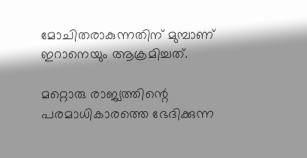മോചിതരാകുന്നതിന് മുമ്പാണ് ഇറാനെയും ആക്രമിച്ചത്.

മറ്റൊരു രാജ്യത്തിന്റെ പരമാധികാരത്തെ ഭേദിക്കുന്ന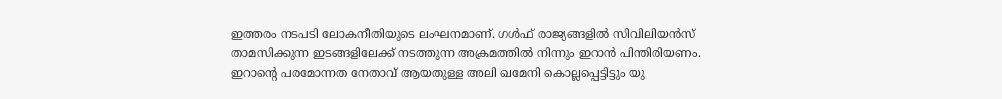ഇത്തരം നടപടി ലോകനീതിയുടെ ലംഘനമാണ്. ഗൾഫ് രാജ്യങ്ങളിൽ സിവിലിയൻസ് താമസിക്കുന്ന ഇടങ്ങളിലേക്ക് നടത്തുന്ന അക്രമത്തിൽ നിന്നും ഇറാൻ പിന്തിരിയണം. ഇറാന്റെ പരമോന്നത നേതാവ് ആയതുള്ള അലി ഖമേനി കൊല്ലപ്പെട്ടിട്ടും യു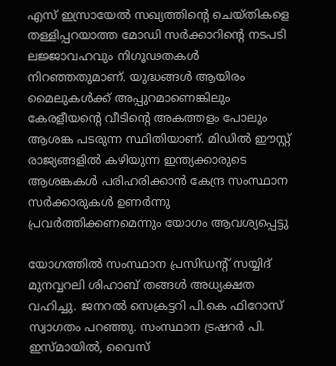എസ് ഇസ്രായേൽ സഖ്യത്തിന്റെ ചെയ്തികളെ തള്ളിപ്പറയാത്ത മോഡി സർക്കാറിന്റെ നടപടി ലജ്ജാവഹവും നിഗൂഢതകൾ നിറഞ്ഞതുമാണ്. യുദ്ധങ്ങൾ ആയിരം മൈലുകൾക്ക് അപ്പുറമാണെങ്കിലും കേരളീയന്റെ വീടിന്റെ അകത്തളം പോലും ആശങ്ക പടരുന്ന സ്ഥിതിയാണ്. മിഡിൽ ഈസ്റ്റ് രാജ്യങ്ങളിൽ കഴിയുന്ന ഇന്ത്യക്കാരുടെ ആശങ്കകൾ പരിഹരിക്കാൻ കേന്ദ്ര സംസ്ഥാന സർക്കാരുകൾ ഉണർന്നു പ്രവർത്തിക്കണമെന്നും യോഗം ആവശ്യപ്പെട്ടു

യോഗത്തിൽ സംസ്ഥാന പ്രസിഡന്റ് സയ്യിദ് മുനവ്വറലി ശിഹാബ് തങ്ങള്‍ അധ്യക്ഷത വഹിച്ചു. ജനറല്‍ സെക്രട്ടറി പി.കെ ഫിറോസ് സ്വാഗതം പറഞ്ഞു. സംസ്ഥാന ട്രഷറര്‍ പി. ഇസ്മായില്‍, വൈസ്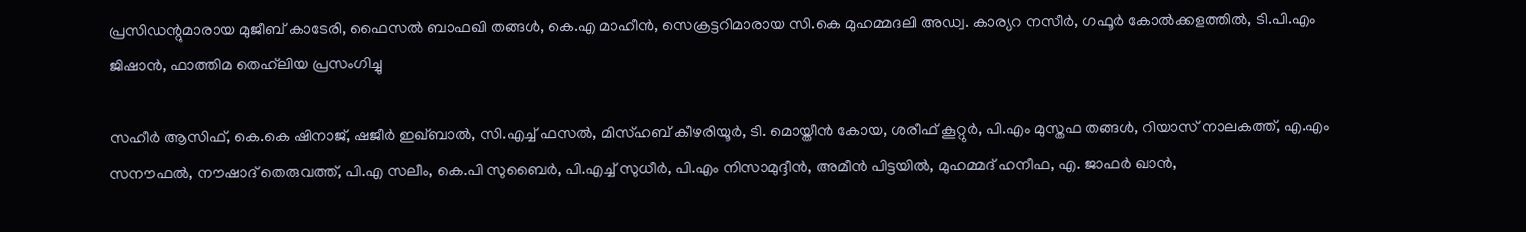പ്രസിഡന്റുമാരായ മുജീബ് കാടേരി, ഫൈസല്‍ ബാഫഖി തങ്ങള്‍, കെ.എ മാഹീന്‍, സെക്രട്ടറിമാരായ സി.കെ മുഹമ്മദലി അഡ്വ. കാര്യറ നസീര്‍, ഗഫൂര്‍ കോല്‍ക്കളത്തില്‍, ടി.പി.എം ജിഷാന്‍, ഫാത്തിമ തെഹ്‌ലിയ പ്രസംഗിച്ചു

സഹീര്‍ ആസിഫ്, കെ.കെ ഷിനാജ്, ഷജീർ ഇഖ്ബാൽ, സി.എച്ച് ഫസല്‍, മിസ്ഹബ് കീഴരിയൂര്‍, ടി. മൊയ്തീന്‍ കോയ, ശരീഫ് കൂറ്റുര്‍, പി.എം മുസ്തഫ തങ്ങള്‍, റിയാസ് നാലകത്ത്, എ.എം സനൗഫല്‍, നൗഷാദ് തെരുവത്ത്, പി.എ സലീം, കെ.പി സുബൈര്‍, പി.എച്ച് സുധീര്‍, പി.എം നിസാമുദ്ദീന്‍, അമീൻ പിട്ടയിൽ, മുഹമ്മദ് ഹനീഫ, എ. ജാഫർ ഖാൻ,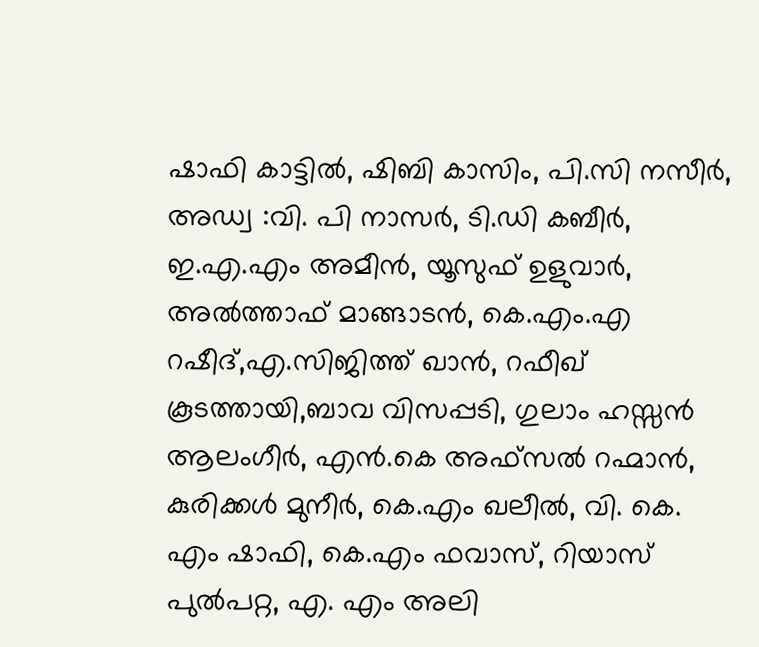ഷാഫി കാട്ടില്‍, ഷിബി കാസിം, പി.സി നസീർ, അഡ്വ :വി. പി നാസർ, ടി.ഡി കബീർ, ഇ.എ.എം അമീന്‍, യൂസുഫ് ഉളുവാര്‍, അല്‍ത്താഫ് മാങ്ങാടന്‍, കെ.എം.എ റഷീദ്,എ.സിജിത്ത് ഖാൻ, റഫീഖ് കൂടത്തായി,ബാവ വിസപ്പടി, ഗുലാം ഹസ്സന്‍ ആലംഗീര്‍, എന്‍.കെ അഫ്‌സല്‍ റഹ്മാന്‍, കുരിക്കള്‍ മുനീര്‍, കെ.എം ഖലീൽ, വി. കെ. എം ഷാഫി, കെ.എം ഫവാസ്, റിയാസ് പുൽപറ്റ, എ. എം അലി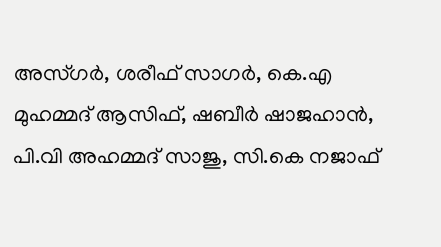അസ്ഗർ, ശരീഫ് സാഗര്‍, കെ.എ മുഹമ്മദ്‌ ആസിഫ്, ഷബീർ ഷാജഹാൻ, പി.വി അഹമ്മദ് സാജു, സി.കെ നജാഫ്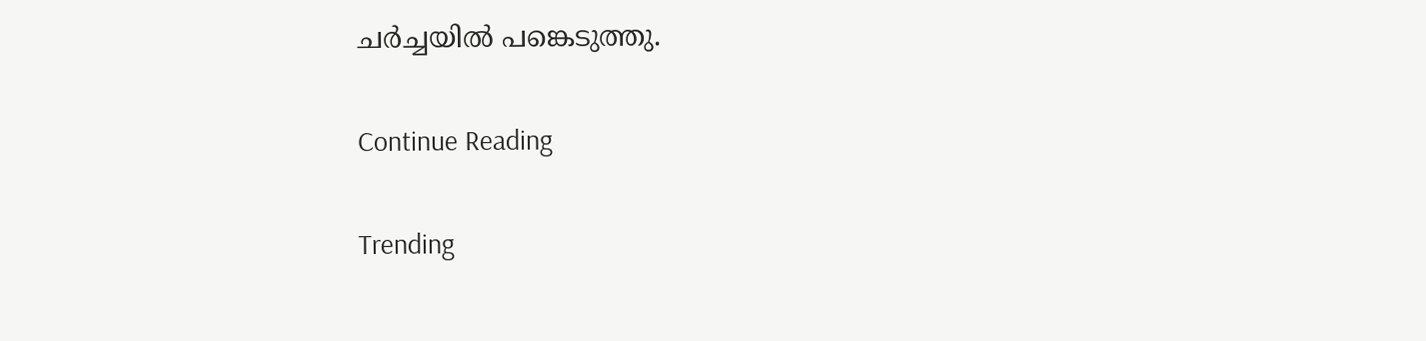ചര്‍ച്ചയില്‍ പങ്കെടുത്തു.

Continue Reading

Trending